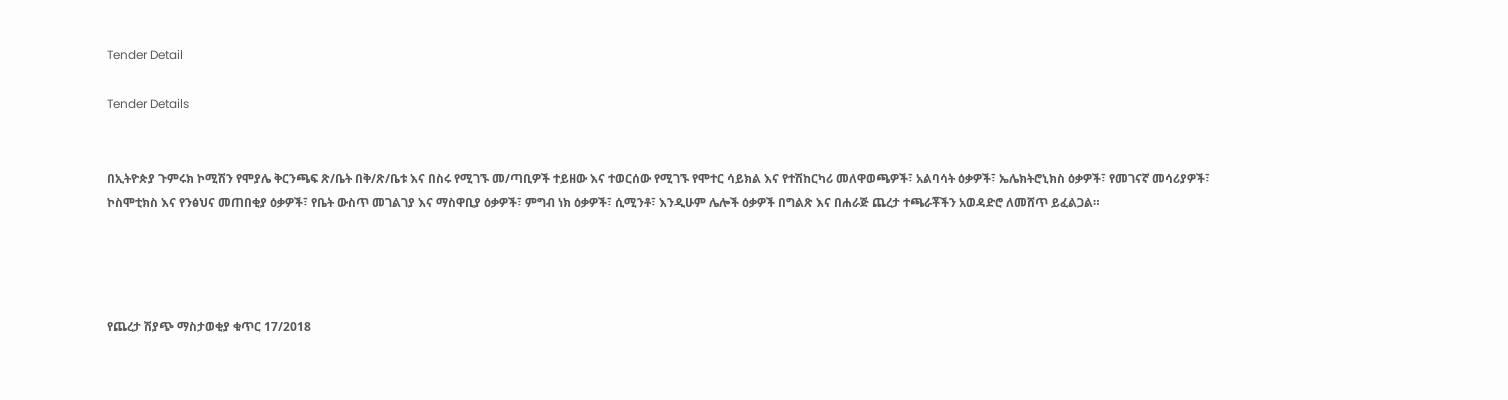Tender Detail

Tender Details


በኢትዮጵያ ጉምሩክ ኮሚሽን የሞያሌ ቅርንጫፍ ጽ/ቤት በቅ/ጽ/ቤቱ እና በስሩ የሚገኙ መ/ጣቢዎች ተይዘው እና ተወርሰው የሚገኙ የሞተር ሳይክል እና የተሽከርካሪ መለዋወጫዎች፣ አልባሳት ዕቃዎች፣ ኤሌክትሮኒክስ ዕቃዎች፣ የመገናኛ መሳሪያዎች፣ ኮስሞቲክስ እና የንፅህና መጠበቂያ ዕቃዎች፣ የቤት ውስጥ መገልገያ እና ማስዋቢያ ዕቃዎች፣ ምግብ ነክ ዕቃዎች፣ ሲሚንቶ፣ እንዲሁም ሌሎች ዕቃዎች በግልጽ እና በሐራጅ ጨረታ ተጫራቾችን አወዳድሮ ለመሸጥ ይፈልጋል።




የጨረታ ሽያጭ ማስታወቂያ ቁጥር 17/2018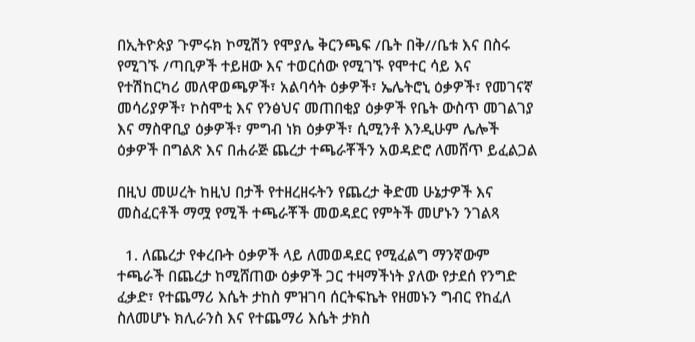በኢትዮጵያ ጉምሩክ ኮሚሽን የሞያሌ ቅርንጫፍ /ቤት በቅ//ቤቱ እና በስሩ የሚገኙ /ጣቢዎች ተይዘው እና ተወርሰው የሚገኙ የሞተር ሳይ እና የተሽከርካሪ መለዋወጫዎች፣ አልባሳት ዕቃዎች፣ ኤሌትሮኒ ዕቃዎች፣ የመገናኛ መሳሪያዎች፣ ኮስሞቲ እና የንፅህና መጠበቂያ ዕቃዎች የቤት ውስጥ መገልገያ እና ማስዋቢያ ዕቃዎች፣ ምግብ ነክ ዕቃዎች፣ ሲሚንቶ እንዲሁም ሌሎች ዕቃዎች በግልጽ እና በሐራጅ ጨረታ ተጫራቾችን አወዳድሮ ለመሸጥ ይፈልጋል

በዚህ መሠረት ከዚህ በታች የተዘረዘሩትን የጨረታ ቅድመ ሁኔታዎች እና መስፈርቶች ማሟ የሚች ተጫራቾች መወዳደር የምትች መሆኑን ንገልጻ

  1. ለጨረታ የቀረቡት ዕቃዎች ላይ ለመወዳደር የሚፈልግ ማንኛውም ተጫራች በጨረታ ከሚሸጠው ዕቃዎች ጋር ተዛማችነት ያለው የታደሰ የንግድ ፈቃድ፣ የተጨማሪ እሴት ታከስ ምዝገባ ሰርትፍኬት የዘመኑን ግብር የከፈለ ስለመሆኑ ክሊራንስ እና የተጨማሪ እሴት ታክስ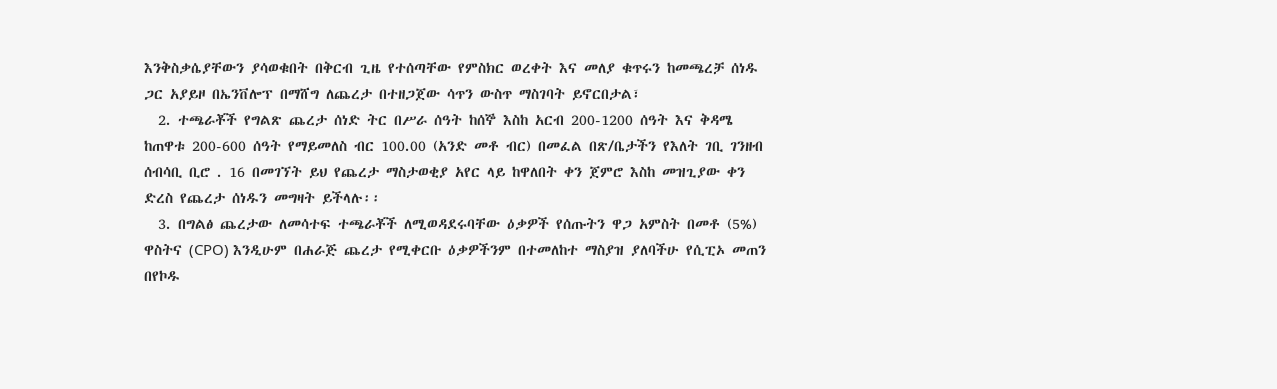እንቅስቃሴያቸውን ያሳወቁበት በቅርብ ጊዜ የተሰጣቸው የምስክር ወረቀት እና መለያ ቁጥሩን ከመጫረቻ ሰነዱ ጋር አያይዞ በኤንቨሎፕ በማሸግ ለጨረታ በተዘጋጀው ሳጥን ውስጥ ማስገባት ይኖርበታል፣
  2. ተጫራቾች የግልጽ ጨረታ ሰነድ ትር በሥራ ሰዓት ከሰኞ እስከ አርብ 200-1200 ሰዓት እና ቅዳሜ ከጠዋቱ 200-600 ሰዓት የማይመለስ ብር 100.00 (አንድ መቶ ብር) በመፈል በጽ/ቤታችን የእለት ገቢ ገንዘብ ሰብሳቢ ቢሮ . 16 በመገኘት ይህ የጨረታ ማስታወቂያ አየር ላይ ከዋለበት ቀን ጀምሮ እስከ መዝጊያው ቀን ድረስ የጨረታ ሰነዱን መግዛት ይችላሉ፡፡
  3. በግልፅ ጨረታው ለመሳተፍ ተጫራቾች ለሚወዳደሩባቸው ዕቃዎች የሰጡትን ዋጋ አምስት በመቶ (5%) ዋስትና (CPO) እንዲሁም በሐራጅ ጨረታ የሚቀርቡ ዕቃዎችንም በተመለከተ ማስያዝ ያለባችሁ የሲፒኦ መጠን በየኮዱ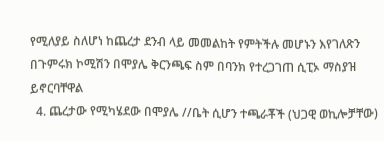የሚለያይ ስለሆነ ከጨረታ ደንብ ላይ መመልከት የምትችሉ መሆኑን እየገለጽን በጉምሩክ ኮሚሽን በሞያሌ ቅርንጫፍ ስም በባንክ የተረጋገጠ ሲፒኦ ማስያዝ ይኖርባቸዋል
  4. ጨረታው የሚካሄደው በሞያሌ //ቤት ሲሆን ተጫራቾች (ህጋዊ ወኪሎቻቸው)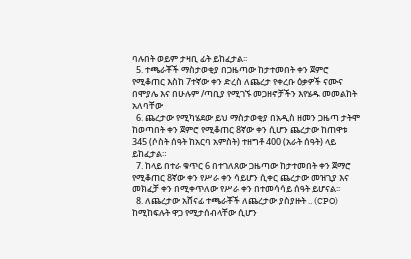ባሉበት ወይም ታዛቢ ፊት ይከፈታል፡፡
  5. ተጫራቾች ማስታወቂያ በጋዜጣው ከታተመበት ቀን ጀምሮ የሚቆጠር እስከ 7ተኛው ቀን ድረስ ለጨረታ የቀረቡ ዕቃዎች ናሙና በሞያሌ እና በሁሉም /ጣቢያ የሚገኙ መጋዘኖቻችን እየሄዱ መመልከት አለባቸው
  6. ጨረታው የሚካሄደው ይህ ማስታወቂያ በአዲስ ዘመን ጋዜጣ ታትሞ ከወጣበት ቀን ጀምሮ የሚቆጠር 8ኛው ቀን ሲሆን ጨረታው ከጠዋቱ 345 (ሶስት ሰዓት ከአርባ አምስት) ተዘግቶ 400 (አራት ሰዓት) ላይ ይከፈታል።
  7. ከላይ በተራ ቁጥር 6 በተገለጸው ጋዜጣው ከታተመበት ቀን ጀማሮ የሚቆጠር 8ኛው ቀን የሥራ ቀን ሳይሆን ሲቀር ጨረታው መዝጊያ እና መክፈቻ ቀን በሚቀጥለው የሥራ ቀን በተመሳሳይ ሰዓት ይሆናል፡፡
  8. ለጨረታው አሸናፊ ተጫራቾች ለጨረታው ያስያዙት .. (CPO) ከሚከፍሉት ዋጋ የሚታሰብላቸው ሲሆን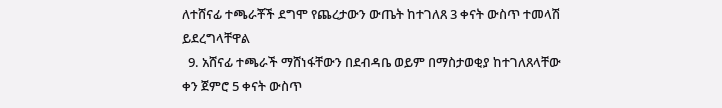ለተሸናፊ ተጫራቾች ደግሞ የጨረታውን ውጤት ከተገለጸ 3 ቀናት ውስጥ ተመላሽ ይደረግላቸዋል
  9. አሸናፊ ተጫራች ማሸነፋቸውን በደብዳቤ ወይም በማስታወቂያ ከተገለጸላቸው ቀን ጀምሮ 5 ቀናት ውስጥ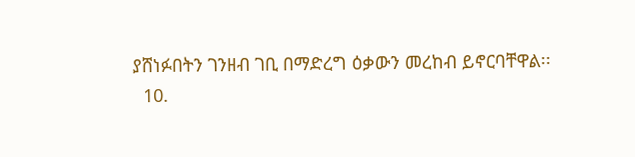ያሸነፉበትን ገንዘብ ገቢ በማድረግ ዕቃውን መረከብ ይኖርባቸዋል፡፡
  10.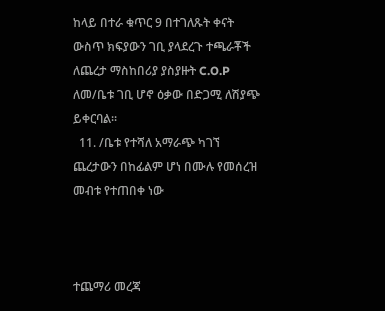ከላይ በተራ ቁጥር 9 በተገለጹት ቀናት ውስጥ ክፍያውን ገቢ ያላደረጉ ተጫራቾች ለጨረታ ማስከበሪያ ያስያዙት C.O.P ለመ/ቤቱ ገቢ ሆኖ ዕቃው በድጋሚ ለሽያጭ ይቀርባል፡፡
  11. /ቤቱ የተሻለ አማራጭ ካገኘ ጨረታውን በከፊልም ሆነ በሙሉ የመሰረዝ መብቱ የተጠበቀ ነው



ተጨማሪ መረጃ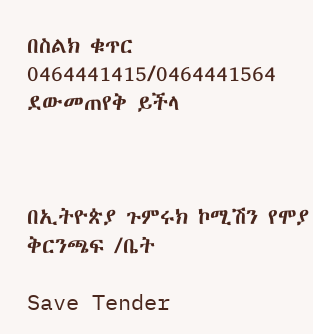በስልክ ቁጥር 0464441415/0464441564 ደውመጠየቅ ይችላ



በኢትዮጵያ ጉምሩክ ኮሚሽን የሞያ ቅርንጫፍ /ቤት

Save Tender